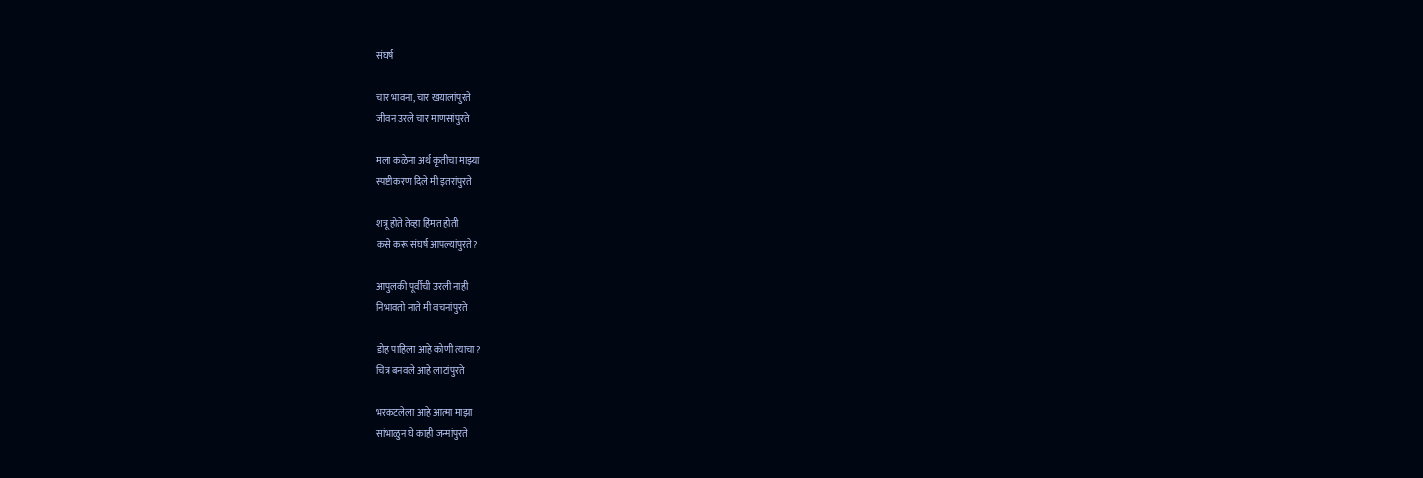संघर्ष

चार भावना, चार खयालांपुरते
जीवन उरले चार माणसांपुरते

मला कळेना अर्थ कृतीचा माझ्या
स्पष्टीकरण दिले मी इतरांपुरते

शत्रू होते तेव्हा हिंमत होती
कसे करू संघर्ष आपल्यांपुरते?

आपुलकी पूर्वीची उरली नाही
निभावतो नाते मी वचनांपुरते

डोह पाहिला आहे कोणी त्याचा?
चित्र बनवले आहे लाटांपुरते

भरकटलेला आहे आत्मा माझा
सांभाळुन घे काही जन्मांपुरते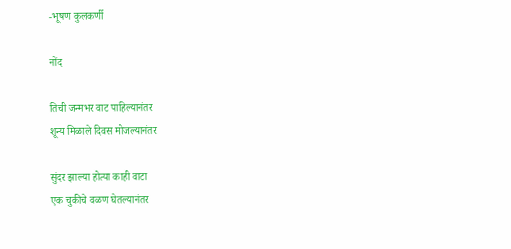-भूषण कुलकर्णी

नोंद

तिची जन्मभर वाट पाहिल्यानंतर
शून्य मिळाले दिवस मोजल्यानंतर

सुंदर झाल्या होत्या काही वाटा
एक चुकीचे वळण घेतल्यानंतर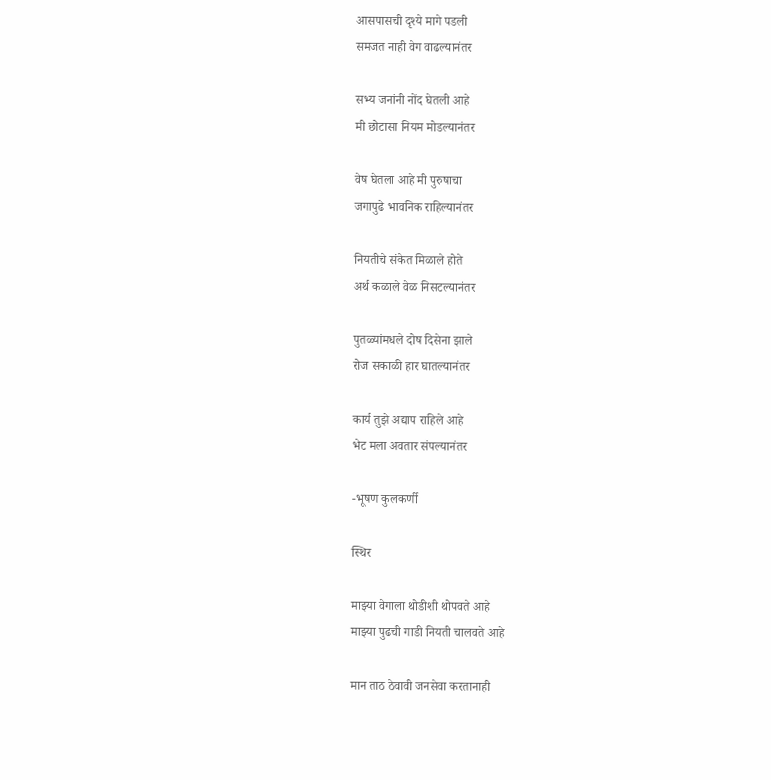आसपासची दृश्ये मागे पडली
समजत नाही वेग वाढल्यानंतर

सभ्य जनांनी नोंद घेतली आहे
मी छोटासा नियम मोडल्यानंतर

वेष घेतला आहे मी पुरुषाचा
जगापुढे भावनिक राहिल्यानंतर

नियतीचे संकेत मिळाले होते
अर्थ कळाले वेळ निसटल्यानंतर

पुतळ्यांमधले दोष दिसेना झाले
रोज सकाळी हार घातल्यानंतर

कार्य तुझे अद्याप राहिले आहे
भेट मला अवतार संपल्यानंतर

-भूषण कुलकर्णी

स्थिर

माझ्या वेगाला थोडीशी थोपवते आहे
माझ्या पुढची गाडी नियती चालवते आहे

मान ताठ ठेवावी जनसेवा करतानाही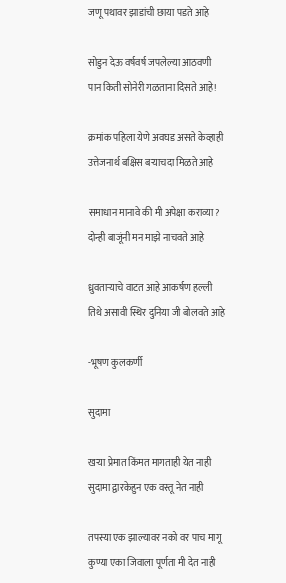जणू पथावर झाडांची छाया पडते आहे

सोडुन देऊ वर्षवर्ष जपलेल्या आठवणी
पान किती सोनेरी गळताना दिसते आहे!

क्रमांक पहिला येणे अवघड असते केव्हाही
उत्तेजनार्थ बक्षिस बऱ्याचदा मिळते आहे

समाधान मानावे की मी अपेक्षा कराव्या?
दोन्ही बाजूंनी मन माझे नाचवते आहे

ध्रुवताऱ्याचे वाटत आहे आकर्षण हल्ली
तिथे असावी स्थिर दुनिया जी बोलवते आहे

-भूषण कुलकर्णी

सुदामा

खऱ्या प्रेमात किंमत मागताही येत नाही
सुदामा द्वारकेहुन एक वस्तू नेत नाही

तपस्या एक झाल्यावर नको वर पाच मागू
कुण्या एका जिवाला पूर्णता मी देत नाही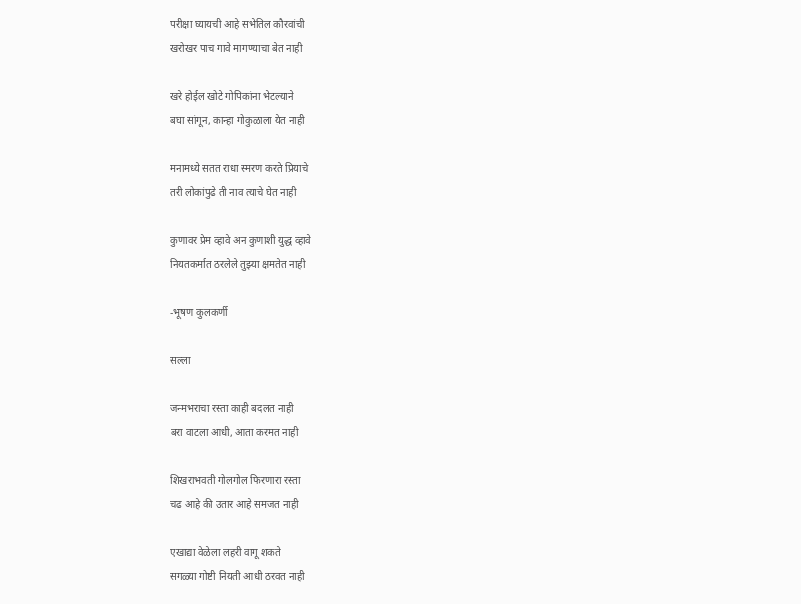परीक्षा घ्यायची आहे सभेतिल कौरवांची
खरोखर पाच गावे मागण्याचा बेत नाही

खरे होईल खोटे गोपिकांना भेटल्याने
बघा सांगून, कान्हा गोकुळाला येत नाही

मनामध्ये सतत राधा स्मरण करते प्रियाचे
तरी लोकांपुढे ती नाव त्याचे घेत नाही

कुणावर प्रेम व्हावे अन कुणाशी युद्ध व्हावे
नियतकर्मात ठरलेले तुझ्या क्षमतेत नाही

-भूषण कुलकर्णी

सल्ला

जन्मभराचा रस्ता काही बदलत नाही
बरा वाटला आधी, आता करमत नाही

शिखराभवती गोलगोल फिरणारा रस्ता
चढ आहे की उतार आहे समजत नाही

एखाद्या वेळेला लहरी वागू शकते
सगळ्या गोष्टी नियती आधी ठरवत नाही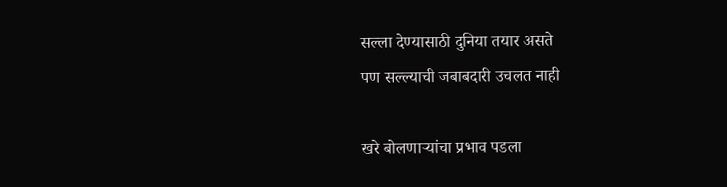सल्ला देण्यासाठी दुनिया तयार असते
पण सल्ल्याची जबाबदारी उचलत नाही

खरे बोलणाऱ्यांचा प्रभाव पडला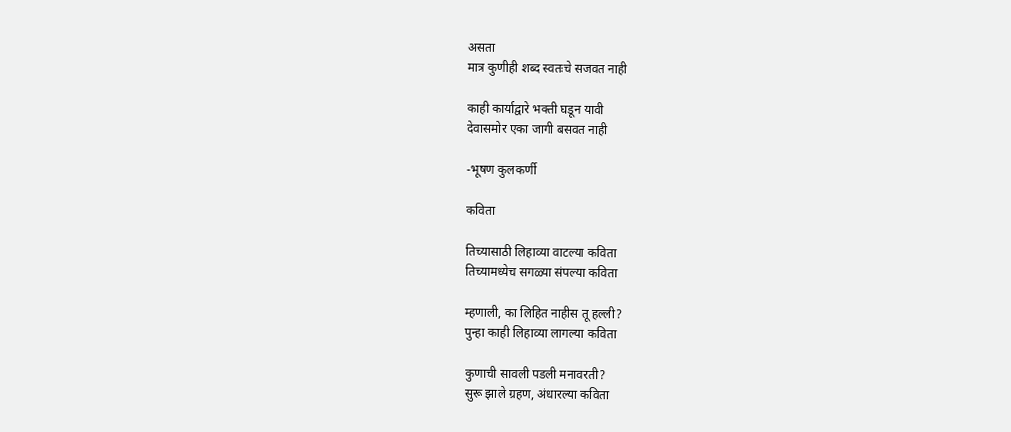असता
मात्र कुणीही शब्द स्वतःचे सजवत नाही

काही कार्याद्वारे भक्ती घडून यावी
देवासमोर एका जागी बसवत नाही

-भूषण कुलकर्णी

कविता

तिच्यासाठी लिहाव्या वाटल्या कविता
तिच्यामध्येच सगळ्या संपल्या कविता

म्हणाली, का लिहित नाहीस तू हल्ली?
पुन्हा काही लिहाव्या लागल्या कविता

कुणाची सावली पडली मनावरती?
सुरू झाले ग्रहण, अंधारल्या कविता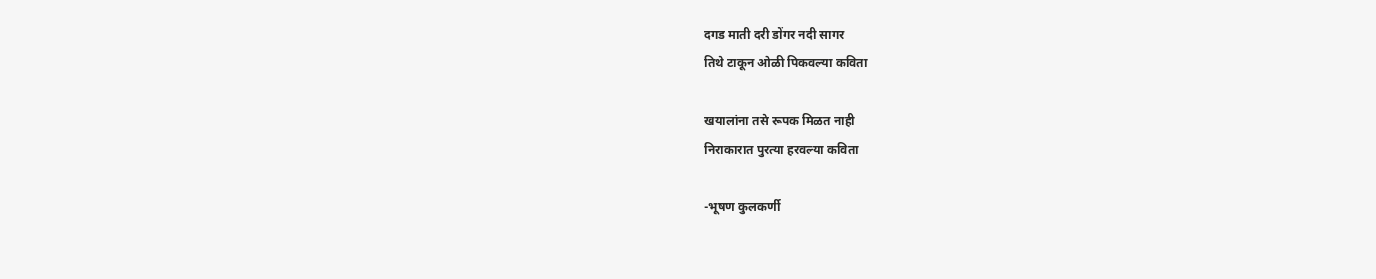दगड माती दरी डोंगर नदी सागर
तिथे टाकून ओळी पिकवल्या कविता

खयालांना तसे रूपक मिळत नाही
निराकारात पुरत्या हरवल्या कविता

-भूषण कुलकर्णी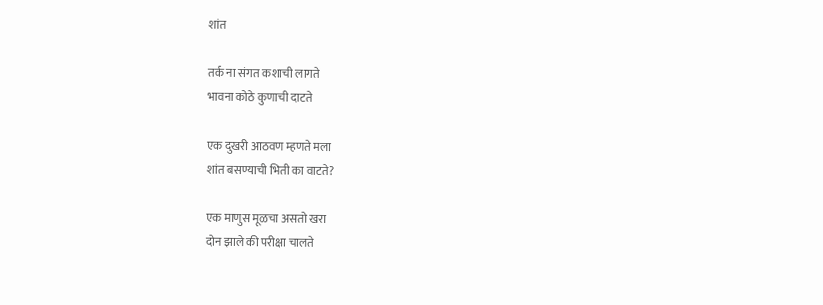शांत

तर्क ना संगत कशाची लागते
भावना कोठे कुणाची दाटते

एक दुखरी आठवण म्हणते मला
शांत बसण्याची भिती का वाटते?

एक माणुस मूळचा असतो खरा
दोन झाले की परीक्षा चालते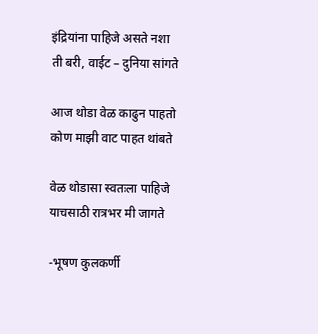इंद्रियांना पाहिजे असते नशा
ती बरी, वाईट – दुनिया सांगते

आज थोडा वेळ काढुन पाहतो
कोण माझी वाट पाहत थांबते

वेळ थोडासा स्वतःला पाहिजे
याचसाठी रात्रभर मी जागते

-भूषण कुलकर्णी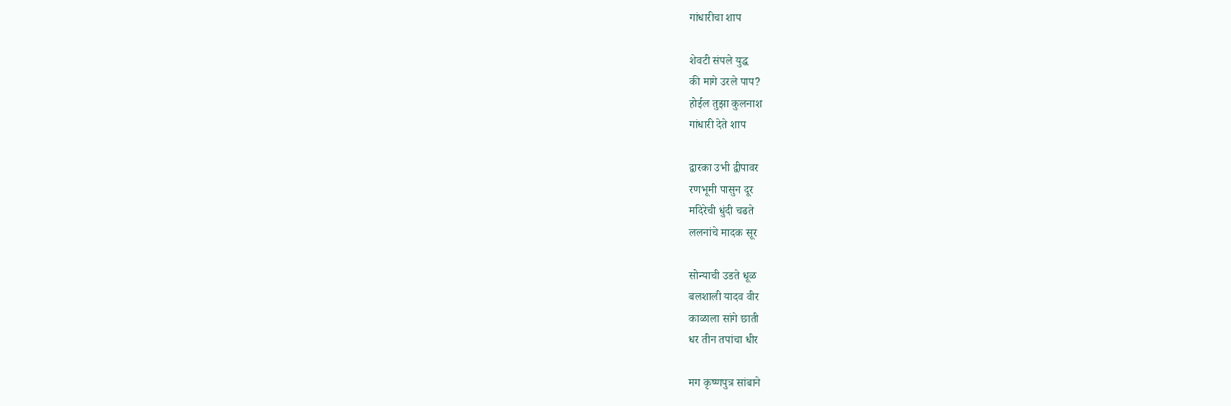गांधारीचा शाप

शेवटी संपले युद्ध
की मागे उरले पाप?
होईल तुझा कुलनाश
गांधारी देते शाप

द्वारका उभी द्वीपावर
रणभूमी पासुन दूर
मदिरेची धुंदी चढते
ललनांचे मादक सूर

सोन्याची उडते धूळ
बलशाली यादव वीर
काळाला सांगे छाती
धर तीन तपांचा धीर

मग कृष्णपुत्र सांबाने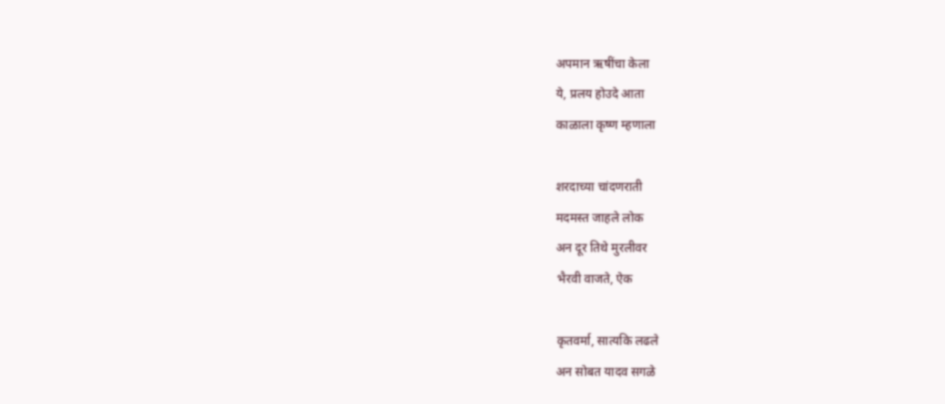अपमान ऋषींचा केला
ये, प्रलय होउदे आता
काळाला कृष्ण म्हणाला

शरदाच्या चांदणराती
मदमस्त जाहले लोक
अन दूर तिथे मुरलीवर
भैरवी वाजते, ऐक

कृतवर्मा, सात्यकि लढले
अन सोबत यादव सगळे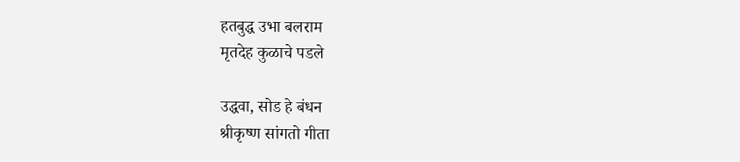हतबुद्ध उभा बलराम
मृतदेह कुळाचे पडले

उद्धवा, सोड हे बंधन
श्रीकृष्ण सांगतो गीता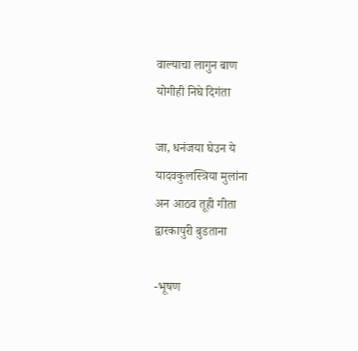वाल्याचा लागुन बाण
योगीही निघे दिगंता

जा, धनंजया घेउन ये
यादवकुलस्त्रिया मुलांना
अन आठव तूही गीता
द्वारकापुरी बुडताना

-भूषण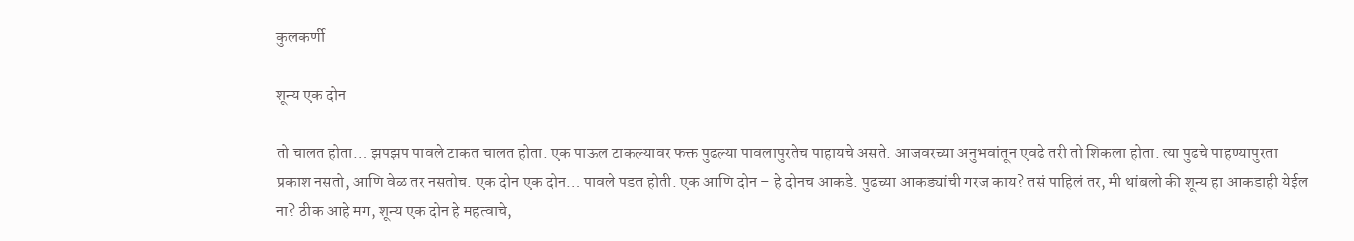कुलकर्णी

शून्य एक दोन

तो चालत होता… झपझप पावले टाकत चालत होता. एक पाऊल टाकल्यावर फक्त पुढल्या पावलापुरतेच पाहायचे असते. आजवरच्या अनुभवांतून एवढे तरी तो शिकला होता. त्या पुढचे पाहण्यापुरता प्रकाश नसतो, आणि वेळ तर नसतोच. एक दोन एक दोन… पावले पडत होती. एक आणि दोन – हे दोनच आकडे. पुढच्या आकड्यांची गरज काय? तसं पाहिलं तर, मी थांबलो की शून्य हा आकडाही येईल ना? ठीक आहे मग, शून्य एक दोन हे महत्वाचे,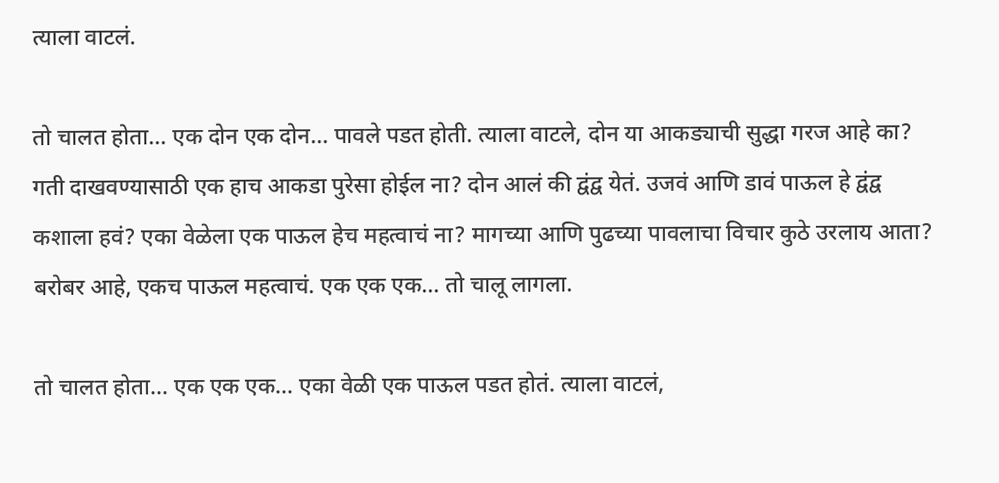त्याला वाटलं.

तो चालत होता… एक दोन एक दोन… पावले पडत होती. त्याला वाटले, दोन या आकड्याची सुद्धा गरज आहे का? गती दाखवण्यासाठी एक हाच आकडा पुरेसा होईल ना? दोन आलं की द्वंद्व येतं. उजवं आणि डावं पाऊल हे द्वंद्व कशाला हवं? एका वेळेला एक पाऊल हेच महत्वाचं ना? मागच्या आणि पुढच्या पावलाचा विचार कुठे उरलाय आता? बरोबर आहे, एकच पाऊल महत्वाचं. एक एक एक… तो चालू लागला.

तो चालत होता… एक एक एक… एका वेळी एक पाऊल पडत होतं. त्याला वाटलं,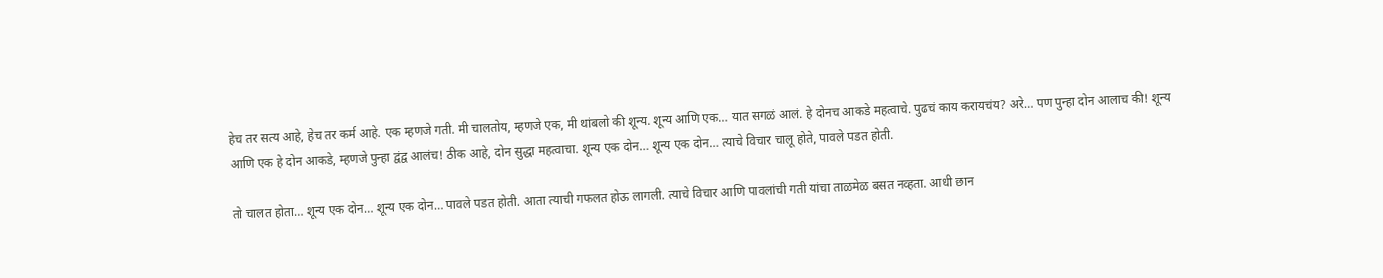हेच तर सत्य आहे, हेच तर कर्म आहे. एक म्हणजे गती. मी चालतोय, म्हणजे एक, मी थांबलो की शून्य. शून्य आणि एक… यात सगळं आलं. हे दोनच आकडे महत्वाचे. पुढचं काय करायचंय? अरे… पण पुन्हा दोन आलाच की! शून्य आणि एक हे दोन आकडे, म्हणजे पुन्हा द्वंद्व आलंच! ठीक आहे, दोन सुद्धा महत्वाचा. शून्य एक दोन… शून्य एक दोन… त्याचे विचार चालू होते, पावले पडत होती.

तो चालत होता… शून्य एक दोन… शून्य एक दोन… पावले पडत होती. आता त्याची गफलत होऊ लागली. त्याचे विचार आणि पावलांची गती यांचा ताळमेळ बसत नव्हता. आधी छान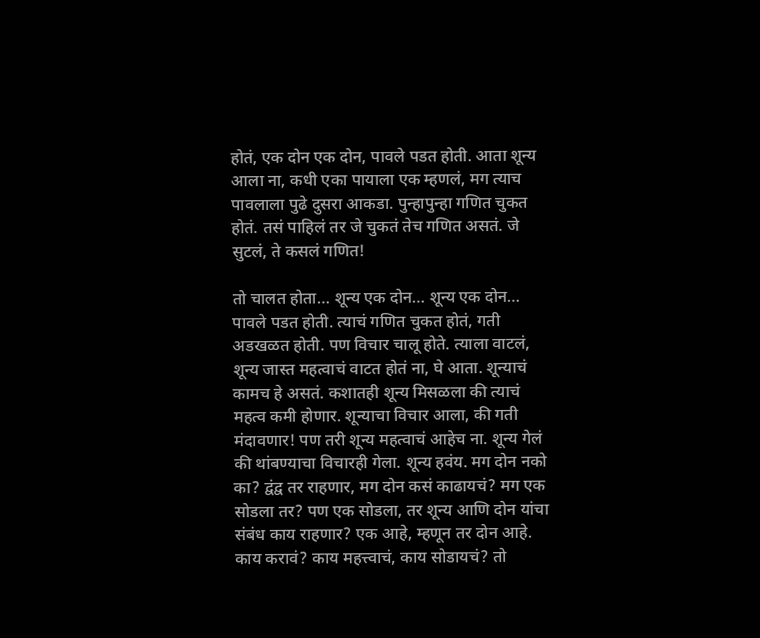होतं, एक दोन एक दोन, पावले पडत होती. आता शून्य आला ना, कधी एका पायाला एक म्हणलं, मग त्याच पावलाला पुढे दुसरा आकडा. पुन्हापुन्हा गणित चुकत होतं. तसं पाहिलं तर जे चुकतं तेच गणित असतं. जे सुटलं, ते कसलं गणित!

तो चालत होता… शून्य एक दोन… शून्य एक दोन… पावले पडत होती. त्याचं गणित चुकत होतं, गती अडखळत होती. पण विचार चालू होते. त्याला वाटलं, शून्य जास्त महत्वाचं वाटत होतं ना, घे आता. शून्याचं कामच हे असतं. कशातही शून्य मिसळला की त्याचं महत्व कमी होणार. शून्याचा विचार आला, की गती मंदावणार! पण तरी शून्य महत्वाचं आहेच ना. शून्य गेलं की थांबण्याचा विचारही गेला. शून्य हवंय. मग दोन नको का? द्वंद्व तर राहणार, मग दोन कसं काढायचं? मग एक सोडला तर? पण एक सोडला, तर शून्य आणि दोन यांचा संबंध काय राहणार? एक आहे, म्हणून तर दोन आहे. काय करावं? काय महत्त्वाचं, काय सोडायचं? तो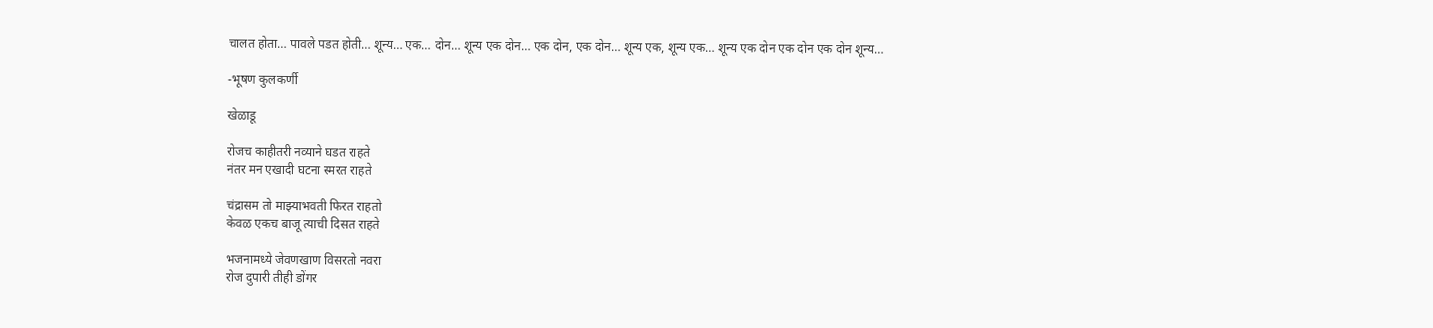चालत होता… पावले पडत होती… शून्य… एक… दोन… शून्य एक दोन… एक दोन, एक दोन… शून्य एक, शून्य एक… शून्य एक दोन एक दोन एक दोन शून्य…

-भूषण कुलकर्णी

खेळाडू

रोजच काहीतरी नव्याने घडत राहते
नंतर मन एखादी घटना स्मरत राहते

चंद्रासम तो माझ्याभवती फिरत राहतो
केवळ एकच बाजू त्याची दिसत राहते

भजनामध्ये जेवणखाण विसरतो नवरा
रोज दुपारी तीही डोंगर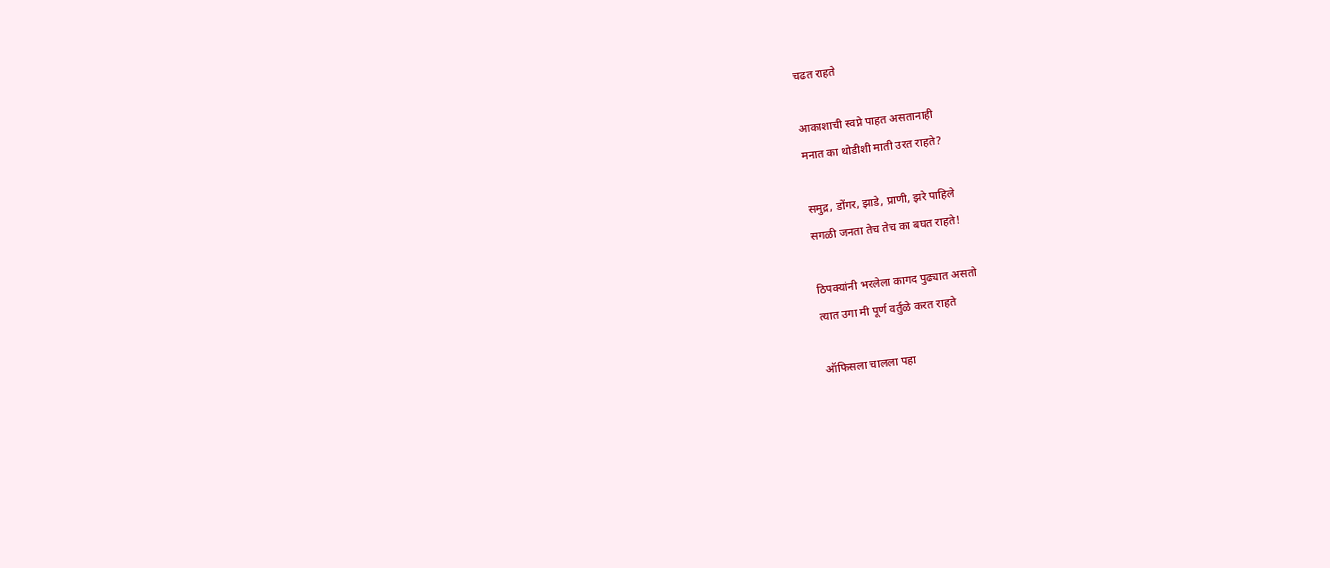चढत राहते

आकाशाची स्वप्ने पाहत असतानाही
मनात का थोडीशी माती उरत राहते?

समुद्र, डोंगर, झाडे, प्राणी, झरे पाहिले
सगळी जनता तेच तेच का बघत राहते!

ठिपक्यांनी भरलेला कागद पुढ्यात असतो
त्यात उगा मी पूर्ण वर्तुळे करत राहते

ऑफिसला चालला पहा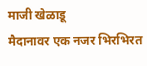माजी खेळाडू
मैदानावर एक नजर भिरभिरत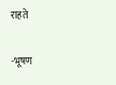राहते

-भूषण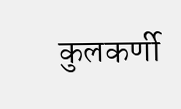कुलकर्णी